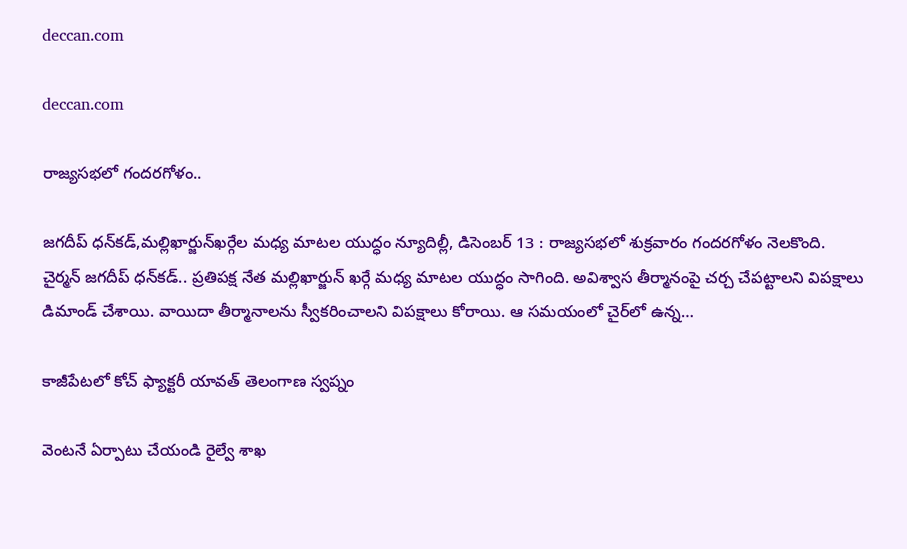deccan.com

deccan.com

రాజ్యసభలో గందరగోళం..

జగదీప్‌ ‌ధన్‌కడ్‌,మల్లిఖార్జున్‌ఖర్గేల మధ్య మాటల యుద్ధం న్యూదిల్లీ, డిసెంబర్‌ 13 : రాజ్యసభలో శుక్రవారం గందరగోళం నెలకొంది. చైర్మన్‌ ‌జగదీప్‌ ‌ధన్‌కడ్‌.. ప్రతిపక్ష నేత మల్లిఖార్జున్‌ ‌ఖర్గే మధ్య మాటల యుద్ధం సాగింది. అవిశ్వాస తీర్మానంపై చర్చ చేపట్టాలని విపక్షాలు డిమాండ్‌ ‌చేశాయి. వాయిదా తీర్మానాలను స్వీకరించాలని విపక్షాలు కోరాయి. ఆ సమయంలో చైర్‌లో ఉన్న…

కాజీపేటలో కోచ్‌ ఫ్యాక్టరీ యావత్‌ తెలంగాణ స్వప్నం

వెంటనే ఏర్పాటు చేయండి రైల్వే శాఖ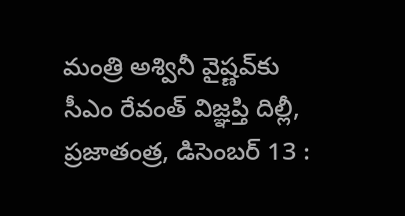మంత్రి అశ్వినీ వైష్ణవ్‌కు సీఎం రేవంత్‌ విజ్ఞప్తి దిల్లీ, ప్రజాతంత్ర, డిసెంబర్‌ 13 :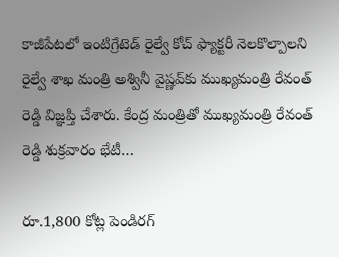కాజీపేటలో ఇంటిగ్రేటెడ్‌ రైల్వే కోచ్‌ ఫ్యాక్టరీ నెలకొల్పాలని రైల్వే శాఖ మంత్రి అశ్వినీ వైష్ణవ్‌కు ముఖ్యమంత్రి రేవంత్‌ రెడ్డి విజ్ఞప్తి చేశారు. కేంద్ర మంత్రితో ముఖ్యమంత్రి రేవంత్‌ రెడ్డి శుక్రవారం భేటీ…

రూ.1,800 కోట్ల పెండిరగ్‌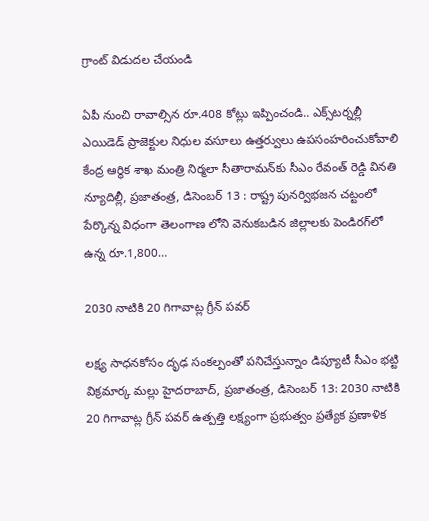గ్రాంట్‌ విడుదల చేయండి

ఏపీ నుంచి రావాల్సిన రూ.408 కోట్లు ఇప్పించండి.. ఎక్స్‌టర్నల్లీ ఎయిడెడ్‌ ప్రాజెక్టుల నిధుల వసూలు ఉత్తర్వులు ఉపసంహరించుకోవాలి కేంద్ర ఆర్థిక శాఖ మంత్రి నిర్మలా సీతారామన్‌కు సీఎం రేవంత్‌ రెడ్డి వినతి న్యూదిల్లీ, ప్రజాతంత్ర, డిసెంబర్‌ 13 : రాష్ట్ర పునర్విభజన చట్టంలో పేర్కొన్న విధంగా తెలంగాణ లోని వెనుకబడిన జిల్లాలకు పెండిరగ్‌లో ఉన్న రూ.1,800…

2030 నాటికి 20 గిగావాట్ల గ్రీన్‌ ‌పవర్‌

లక్ష్య సాధనకోసం దృఢ సంకల్పంతో పనిచేస్తున్నాం డిప్యూటీ సీఎం భట్టి విక్రమార్క మల్లు హైదరాబాద్‌, ప్రజాతంత్ర, డిసెంబర్‌ 13: 2030 నాటికి 20 గిగావాట్ల గ్రీన్‌ ‌పవర్‌ ఉత్పత్తి లక్ష్యంగా ప్రభుత్వం ప్రత్యేక ప్రణాళిక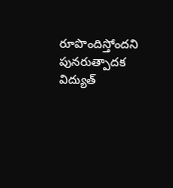రూపొందిస్తోందని పునరుత్పాదక విద్యుత్‌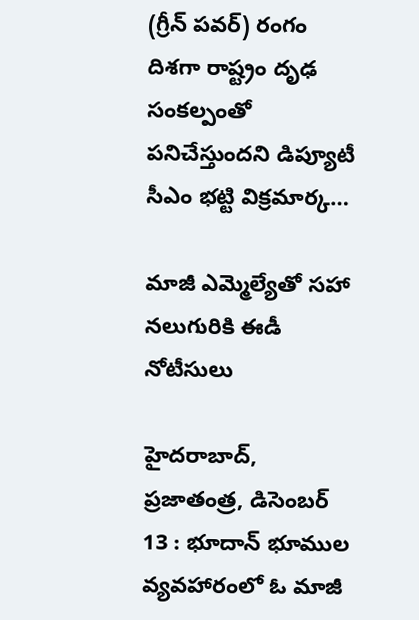(గ్రీన్‌ ‌పవర్‌) రంగం దిశగా రాష్ట్రం దృఢ సంకల్పంతో పనిచేస్తుందని డిప్యూటీ సీఎం భట్టి విక్రమార్క…

మాజీ ఎమ్మెల్యేతో సహా నలుగురికి ఈడీ నోటీసులు

హైదరాబాద్‌, ప్రజాతంత్ర, డిసెంబర్‌ 13 : భూదాన్‌ ‌భూముల వ్యవహారంలో ఓ మాజీ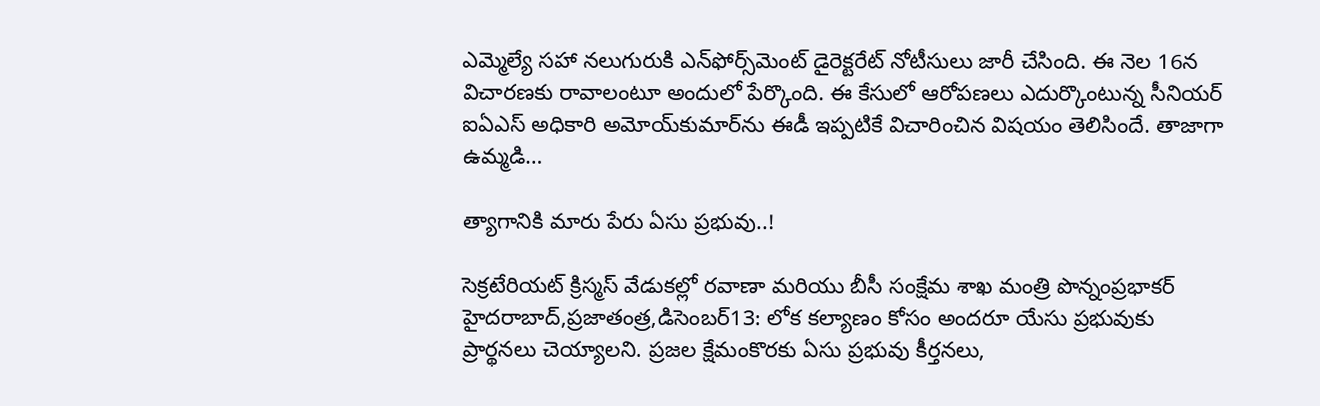ఎమ్మెల్యే సహా నలుగురుకి ఎన్‌ఫోర్స్‌మెంట్‌ ‌డైరెక్టరేట్‌ ‌నోటీసులు జారీ చేసింది. ఈ నెల 16న విచారణకు రావాలంటూ అందులో పేర్కొంది. ఈ కేసులో ఆరోపణలు ఎదుర్కొంటున్న సీనియర్‌ ఐఏఎస్‌ అధికారి అమోయ్‌కుమార్‌ను ఈడీ ఇప్పటికే విచారించిన విషయం తెలిసిందే. తాజాగా ఉమ్మడి…

త్యాగానికి మారు పేరు ఏసు ప్రభువు..!

సెక్రటేరియట్ క్రిస్మస్ వేడుకల్లో రవాణా మరియు బీసీ సంక్షేమ శాఖ మంత్రి పొన్నంప్రభాకర్  హైదరాబాద్,ప్రజాతంత్ర,డిసెంబర్13: లోక కల్యాణం కోసం అందరూ యేసు ప్రభువుకు ప్రార్థనలు చెయ్యాలని. ప్రజల క్షేమంకొరకు ఏసు ప్రభువు కీర్తనలు,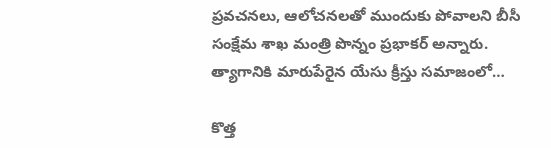ప్రవచనలు, ఆలోచనలతో ముందుకు పోవాలని బీసీ సంక్షేమ శాఖ మంత్రి పొన్నం ప్రభాకర్ అన్నారు. త్యాగానికి మారుపేరైన యేసు క్రీస్తు సమాజంలో…

కొత్త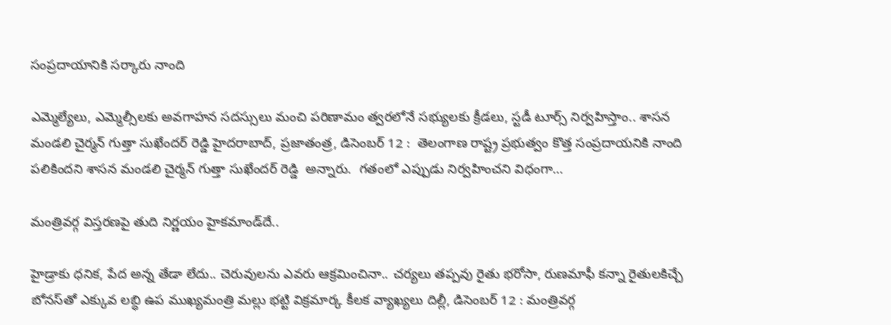సంప్ర‌దాయానికి స‌ర్కారు నాంది

ఎమ్మెల్యేలు, ఎమ్మెల్సీల‌కు అవ‌గాహ‌న సద‌స్సులు మంచి ప‌రిణామం త్వరలోనే స‌భ్యుల‌కు క్రీడ‌లు, స్టడీ టూర్స్ నిర్వ‌హిస్తాం.. శాసన మండలి చైర్మన్ గుత్తా సుఖేందర్ రెడ్డి హైద‌రాబాద్‌, ప్ర‌జాతంత్ర‌, డిసెంబ‌ర్ 12 :  తెలంగాణ రాష్ట్ర ప్రభుత్వం కొత్త సంప్రదాయనికి నాంది ప‌లికింద‌ని శాసన మండలి చైర్మన్ గుత్తా సుఖేందర్ రెడ్డి  అన్నారు.  గతంలో ఎప్పుడు నిర్వహించని విధంగా…

మంత్రివర్గ విస్తరణపై తుది నిర్ణయం హైకమాండ్‌దే..

హైడ్రాకు ధనిక, పేద అన్న తేడా లేదు.. చెరువులను ఎవరు ఆక్రమించినా.. చర్యలు తప్పవు రైతు భరోసా, రుణమాఫీ కన్నా రైతులకిచ్చే బోనస్‌తో ఎక్కువ లబ్ధి ఉప ముఖ్యమంత్రి మల్లు భట్టి విక్రమార్క కీలక వ్యాఖ్యలు దిల్లీ, డిసెంబర్‌ 12 : మంత్రివర్గ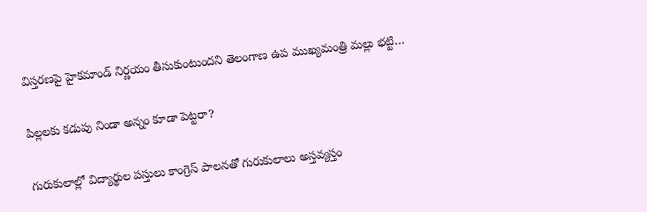విస్తరణపై హైకమాండ్‌ ‌నిర్ణయం తీసుకుంటుందని తెలంగాణ ఉప ముఖ్యమంత్రి మల్లు భట్టి…

పిల్లలకు కడుపు నిండా అన్నం కూడా పెట్టరా?

గురుకులాల్లో విద్యార్థుల పస్తులు కాంగ్రెస్ పాల‌నతో గురుకులాలు అస్త‌వ్య‌స్తం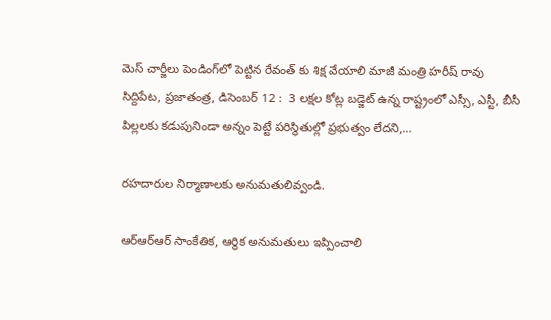మెస్‌ చార్జీలు పెండింగ్‌లో పెట్టిన రేవంత్ కు శిక్ష వేయాలి మాజీ మంత్రి హ‌రీష్ రావు సిద్దిపేట, ప్ర‌జాతంత్ర, డిసెంబ‌ర్ 12 :  3 లక్షల కోట్ల బడ్జెట్ ఉన్న రాష్ట్రంలో ఎస్సీ, ఎస్టీ, బీసీ పిల్లలకు కడుపునిండా అన్నం పెట్టే పరిస్థితుల్లో ప్రభుత్వం లేద‌ని,…

ర‌హ‌దారుల నిర్మాణాల‌కు అనుమతులివ్వండి.

ఆర్ఆర్ఆర్ సాంకేతిక‌, ఆర్థిక అనుమ‌తులు ఇప్పించాలి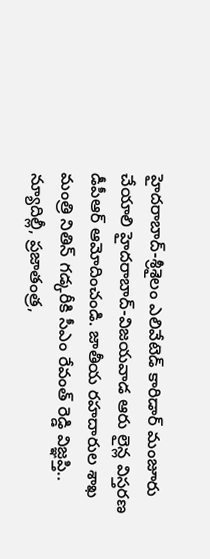హైద‌రాబాద్‌-శ్రీ‌శైలం ఎలివేటెడ్ కారిడార్ మంజూరు చేయాలి హైద‌రాబాద్‌-విజ‌య‌వాడ ఆరు లైన్ల విస్త‌ర‌ణ డీపీఆర్ ఆమోదించండి. జాతీయ ర‌హ‌దారుల శాఖ మంత్రి నితిన్ గ‌డ్క‌రీకి సీఎం రేవంత్ రెడ్డి విజ్ఞ‌ప్తి.. న్యూదిల్లీ, ప్ర‌జాతంత్ర‌,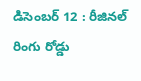డిసెంబ‌ర్ 12 : రీజిన‌ల్ రింగు రోడ్డు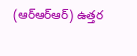(ఆర్ఆర్ఆర్‌) ఉత్త‌ర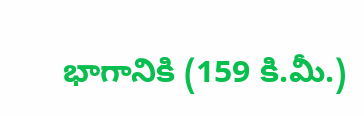భాగానికి (159 కి.మీ.)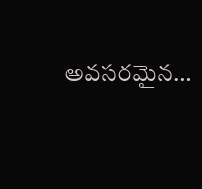అవ‌స‌ర‌మైన…